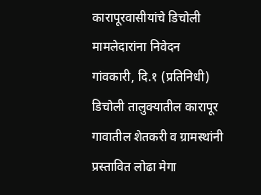कारापूरवासीयांचे डिचोली मामलेदारांना निवेदन
गांवकारी, दि.१ (प्रतिनिधी)
डिचोली तालुक्यातील कारापूर गावातील शेतकरी व ग्रामस्थांनी प्रस्तावित लोढा मेगा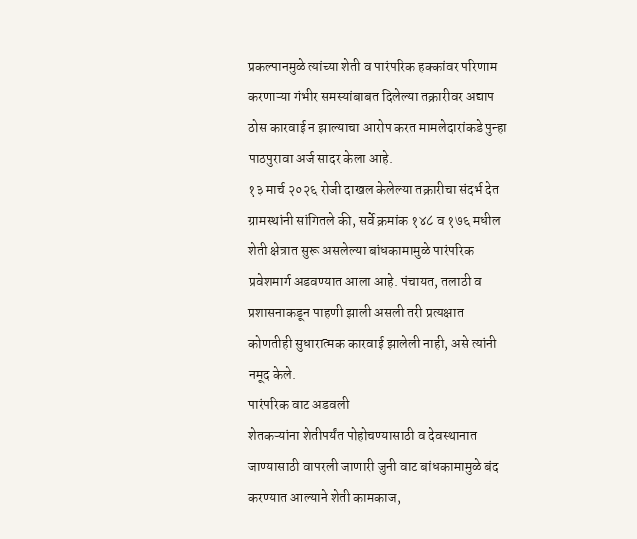प्रकल्पानमुळे त्यांच्या शेती व पारंपरिक हक्कांवर परिणाम करणाऱ्या गंभीर समस्यांबाबत दिलेल्या तक्रारीवर अद्याप ठोस कारवाई न झाल्याचा आरोप करत मामलेदारांकडे पुन्हा पाठपुरावा अर्ज सादर केला आहे.
१३ मार्च २०२६ रोजी दाखल केलेल्या तक्रारीचा संदर्भ देत ग्रामस्थांनी सांगितले की, सर्वे क्रमांक १४८ व १७६ मधील शेती क्षेत्रात सुरू असलेल्या बांधकामामुळे पारंपरिक प्रवेशमार्ग अडवण्यात आला आहे. पंचायत, तलाठी व प्रशासनाकडून पाहणी झाली असली तरी प्रत्यक्षात कोणतीही सुधारात्मक कारवाई झालेली नाही, असे त्यांनी नमूद केले.
पारंपरिक वाट अडवली
शेतकऱ्यांना शेतीपर्यंत पोहोचण्यासाठी व देवस्थानात जाण्यासाठी वापरली जाणारी जुनी वाट बांधकामामुळे बंद करण्यात आल्याने शेती कामकाज,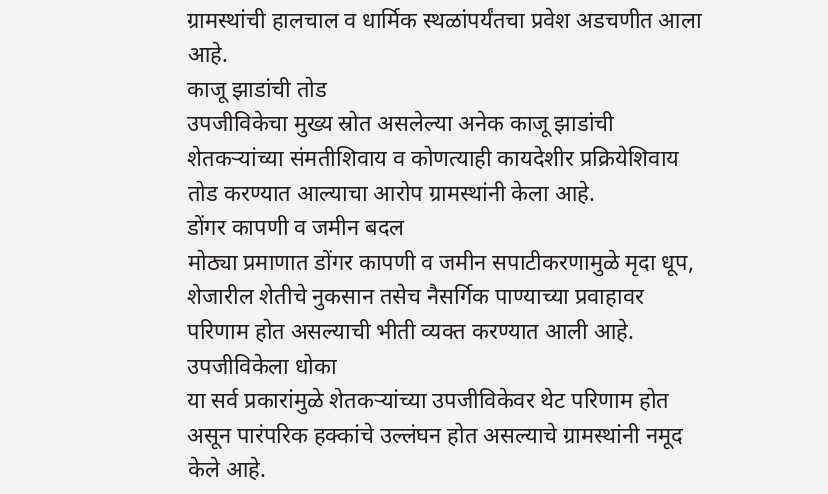ग्रामस्थांची हालचाल व धार्मिक स्थळांपर्यंतचा प्रवेश अडचणीत आला आहे.
काजू झाडांची तोड
उपजीविकेचा मुख्य स्रोत असलेल्या अनेक काजू झाडांची शेतकऱ्यांच्या संमतीशिवाय व कोणत्याही कायदेशीर प्रक्रियेशिवाय तोड करण्यात आल्याचा आरोप ग्रामस्थांनी केला आहे.
डोंगर कापणी व जमीन बदल
मोठ्या प्रमाणात डोंगर कापणी व जमीन सपाटीकरणामुळे मृदा धूप, शेजारील शेतीचे नुकसान तसेच नैसर्गिक पाण्याच्या प्रवाहावर परिणाम होत असल्याची भीती व्यक्त करण्यात आली आहे.
उपजीविकेला धोका
या सर्व प्रकारांमुळे शेतकऱ्यांच्या उपजीविकेवर थेट परिणाम होत असून पारंपरिक हक्कांचे उल्लंघन होत असल्याचे ग्रामस्थांनी नमूद केले आहे.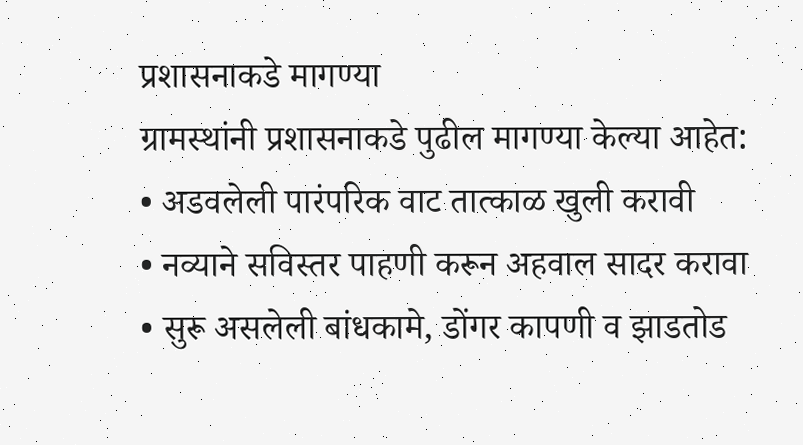प्रशासनाकडे मागण्या
ग्रामस्थांनी प्रशासनाकडे पुढील मागण्या केल्या आहेत:
• अडवलेली पारंपरिक वाट तात्काळ खुली करावी
• नव्याने सविस्तर पाहणी करून अहवाल सादर करावा
• सुरू असलेली बांधकामे, डोंगर कापणी व झाडतोड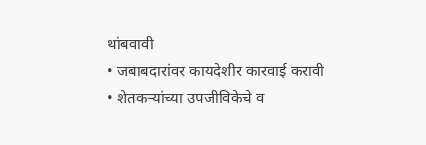थांबवावी
• जबाबदारांवर कायदेशीर कारवाई करावी
• शेतकऱ्यांच्या उपजीविकेचे व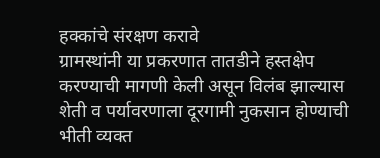हक्कांचे संरक्षण करावे
ग्रामस्थांनी या प्रकरणात तातडीने हस्तक्षेप करण्याची मागणी केली असून विलंब झाल्यास शेती व पर्यावरणाला दूरगामी नुकसान होण्याची भीती व्यक्त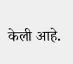केली आहे.